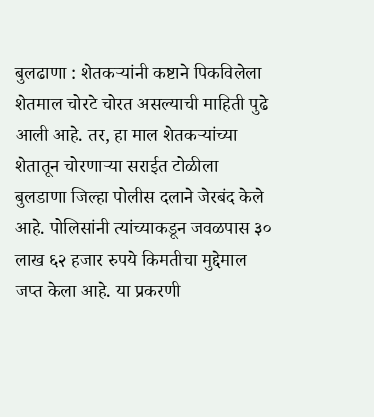बुलढाणा : शेतकऱ्यांनी कष्टाने पिकविलेला शेतमाल चोरटे चोरत असल्याची माहिती पुढे आली आहे. तर, हा माल शेतकऱ्यांच्या शेतातून चोरणाऱ्या सराईत टोळीला बुलडाणा जिल्हा पोलीस दलाने जेरबंद केले आहे. पोलिसांनी त्यांच्याकडून जवळपास ३० लाख ६२ हजार रुपये किमतीचा मुद्देमाल जप्त केला आहे. या प्रकरणी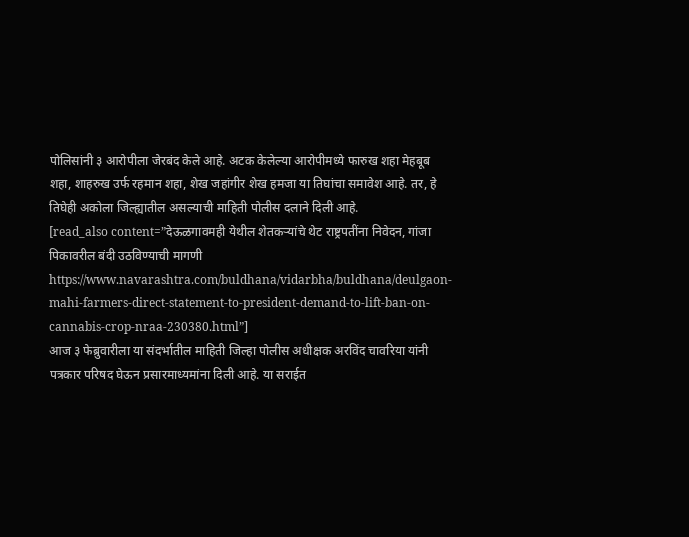पोलिसांनी ३ आरोपीला जेरबंद केले आहे. अटक केलेल्या आरोपीमध्ये फारुख शहा मेहबूब शहा, शाहरुख उर्फ रहमान शहा, शेख जहांगीर शेख हमजा या तिघांचा समावेश आहे. तर, हे तिघेही अकोला जिल्ह्यातील असल्याची माहिती पोलीस दलाने दिली आहे.
[read_also content=”देऊळगावमही येथील शेतकऱ्यांचे थेट राष्ट्रपतींना निवेदन, गांजा पिकावरील बंदी उठविण्याची मागणी https://www.navarashtra.com/buldhana/vidarbha/buldhana/deulgaon-mahi-farmers-direct-statement-to-president-demand-to-lift-ban-on-cannabis-crop-nraa-230380.html”]
आज ३ फेब्रुवारीला या संदर्भातील माहिती जिल्हा पोलीस अधीक्षक अरविंद चावरिया यांनी पत्रकार परिषद घेऊन प्रसारमाध्यमांना दिली आहे. या सराईत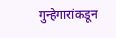गुन्हेगारांकडून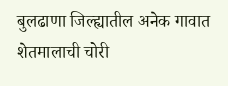बुलढाणा जिल्ह्यातील अनेक गावात शेतमालाची चोरी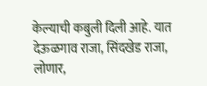केल्याची कबुली दिली आहे. यात देऊळगाव राजा, सिंदखेड राजा, लोणार,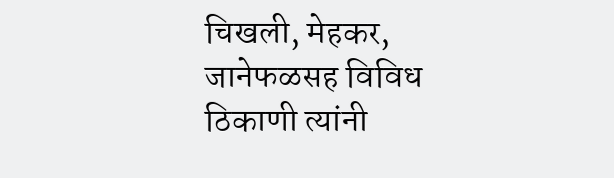चिखली, मेहकर, जानेफळसह विविध ठिकाणी त्यांनी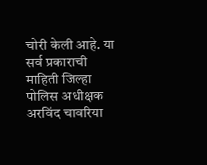चोरी केली आहे. या सर्व प्रकाराची माहिती जिल्हा पोलिस अधीक्षक अरविंद चावरिया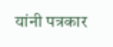यांनी पत्रकार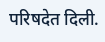परिषदेत दिली.